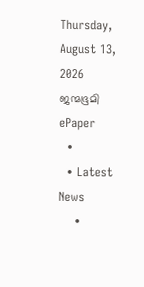Thursday, August 13, 2026
ജന്മഭൂമി
ePaper
  •
  • Latest News
    •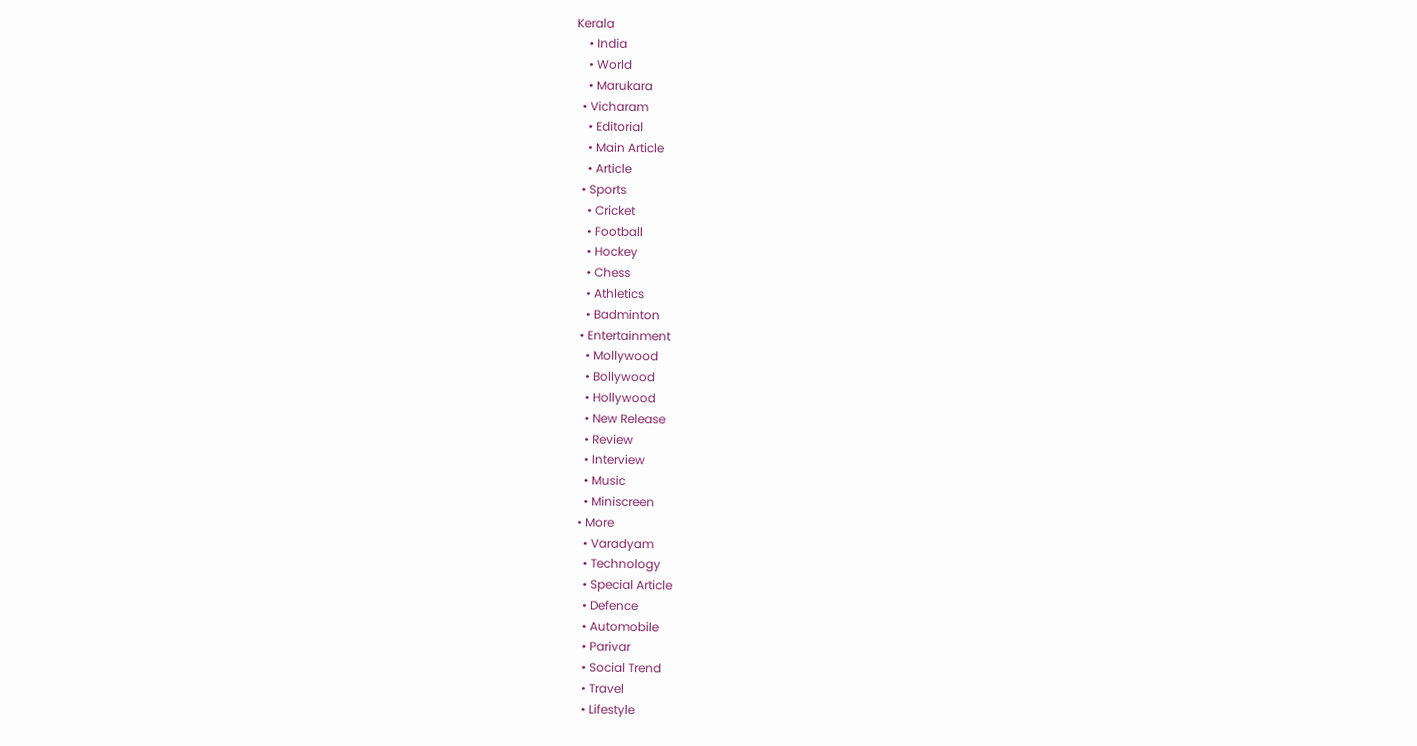Kerala
    • India
    • World
    • Marukara
  • Vicharam
    • Editorial
    • Main Article
    • Article
  • Sports
    • Cricket
    • Football
    • Hockey
    • Chess
    • Athletics
    • Badminton
  • Entertainment
    • Mollywood
    • Bollywood
    • Hollywood
    • New Release
    • Review
    • Interview
    • Music
    • Miniscreen
  • More
    • Varadyam
    • Technology
    • Special Article
    • Defence
    • Automobile
    • Parivar
    • Social Trend
    • Travel
    • Lifestyle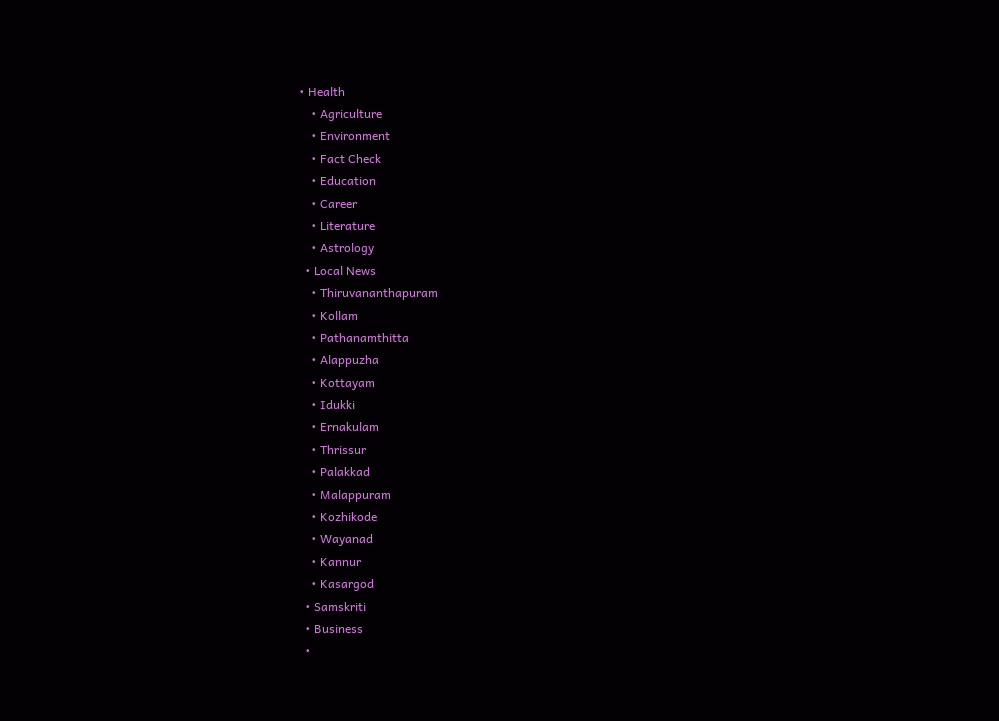• Health
    • Agriculture
    • Environment
    • Fact Check
    • Education
    • Career
    • Literature
    • Astrology
  • Local News
    • Thiruvananthapuram
    • Kollam
    • Pathanamthitta
    • Alappuzha
    • Kottayam
    • Idukki
    • Ernakulam
    • Thrissur
    • Palakkad
    • Malappuram
    • Kozhikode
    • Wayanad
    • Kannur
    • Kasargod
  • Samskriti
  • Business
  •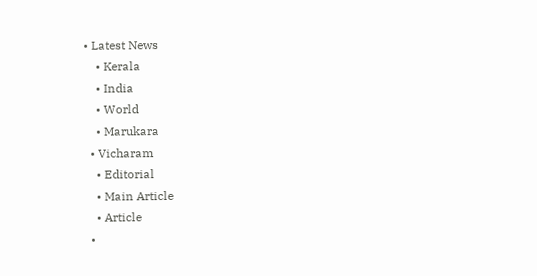• Latest News
    • Kerala
    • India
    • World
    • Marukara
  • Vicharam
    • Editorial
    • Main Article
    • Article
  •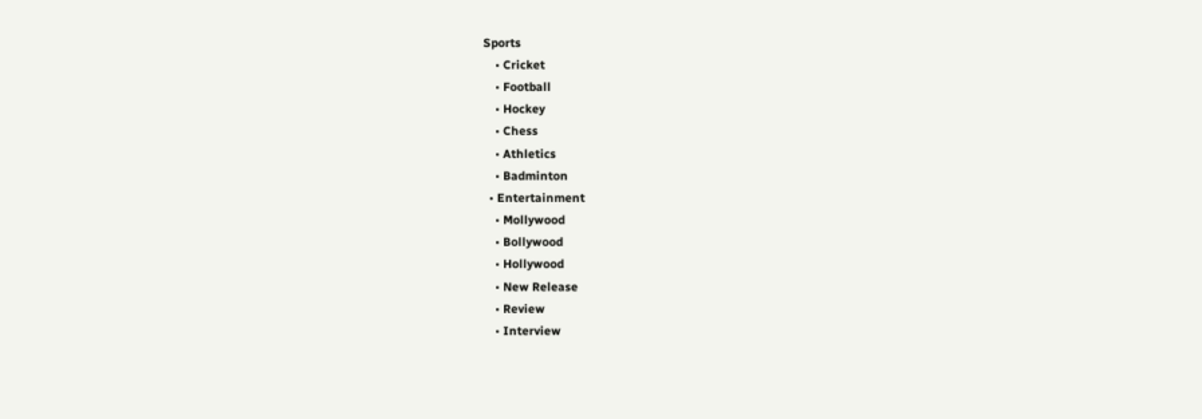Sports
    • Cricket
    • Football
    • Hockey
    • Chess
    • Athletics
    • Badminton
  • Entertainment
    • Mollywood
    • Bollywood
    • Hollywood
    • New Release
    • Review
    • Interview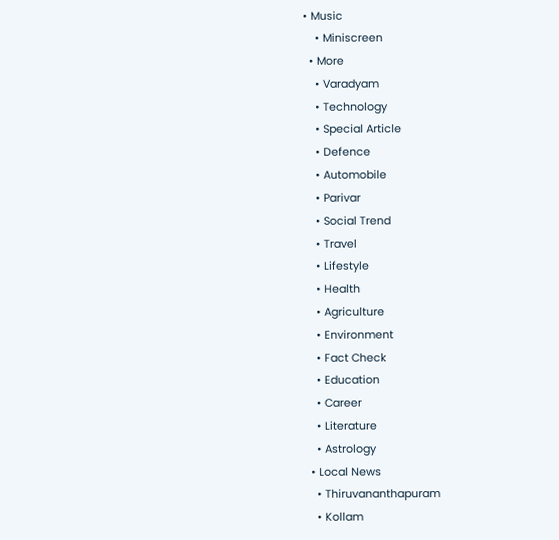• Music
    • Miniscreen
  • More
    • Varadyam
    • Technology
    • Special Article
    • Defence
    • Automobile
    • Parivar
    • Social Trend
    • Travel
    • Lifestyle
    • Health
    • Agriculture
    • Environment
    • Fact Check
    • Education
    • Career
    • Literature
    • Astrology
  • Local News
    • Thiruvananthapuram
    • Kollam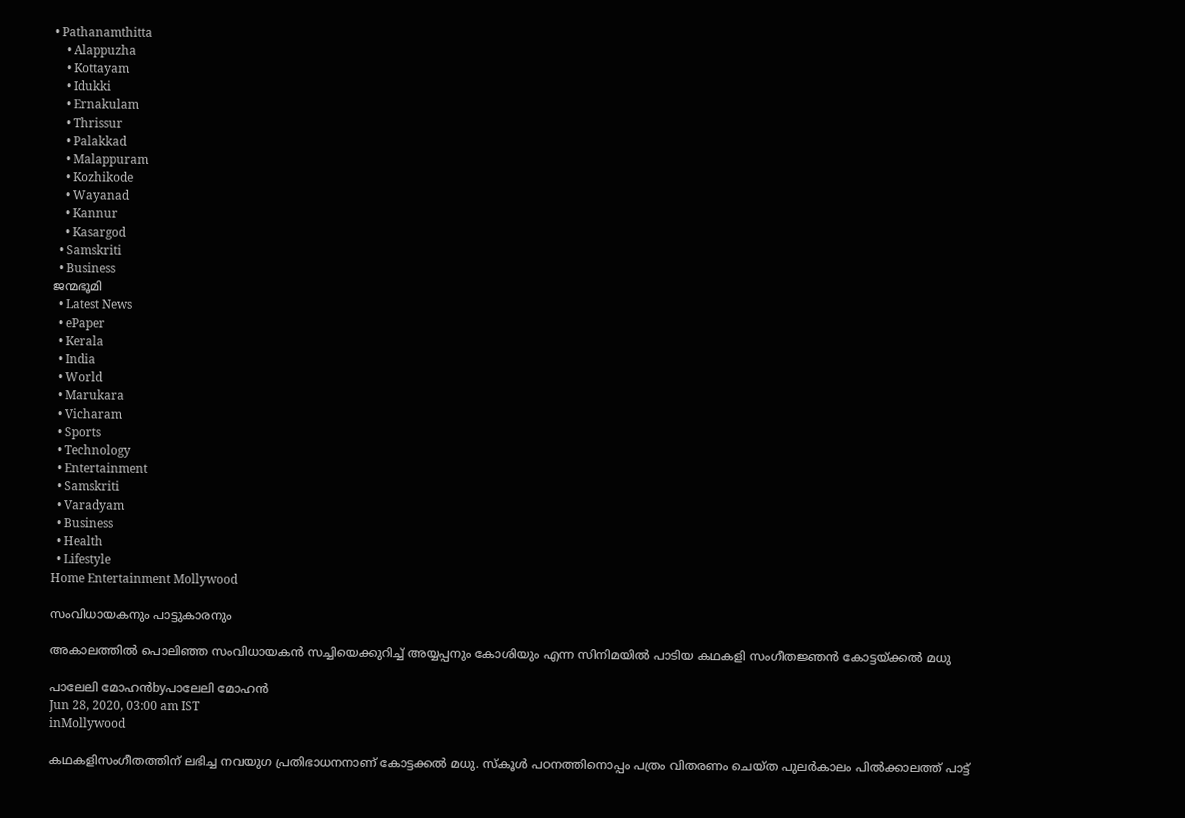• Pathanamthitta
    • Alappuzha
    • Kottayam
    • Idukki
    • Ernakulam
    • Thrissur
    • Palakkad
    • Malappuram
    • Kozhikode
    • Wayanad
    • Kannur
    • Kasargod
  • Samskriti
  • Business
ജന്മഭൂമി
  • Latest News
  • ePaper
  • Kerala
  • India
  • World
  • Marukara
  • Vicharam
  • Sports
  • Technology
  • Entertainment
  • Samskriti
  • Varadyam
  • Business
  • Health
  • Lifestyle
Home Entertainment Mollywood

സംവിധായകനും പാട്ടുകാരനും

അകാലത്തില്‍ പൊലിഞ്ഞ സംവിധായകന്‍ സച്ചിയെക്കുറിച്ച് അയ്യപ്പനും കോശിയും എന്ന സിനിമയില്‍ പാടിയ കഥകളി സംഗീതജ്ഞന്‍ കോട്ടയ്‌ക്കല്‍ മധു

പാലേലി മോഹന്‍byപാലേലി മോഹന്‍
Jun 28, 2020, 03:00 am IST
inMollywood

കഥകളിസംഗീതത്തിന് ലഭിച്ച നവയുഗ പ്രതിഭാധനനാണ് കോട്ടക്കല്‍ മധു. സ്‌കൂള്‍ പഠനത്തിനൊപ്പം പത്രം വിതരണം ചെയ്ത പുലര്‍കാലം പില്‍ക്കാലത്ത് പാട്ട്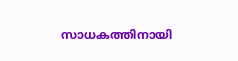സാധകത്തിനായി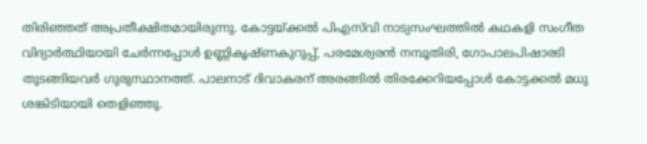തിരിഞ്ഞത് അപ്രതീക്ഷിതമായിരുന്നു. കോട്ടയ്‌ക്കല്‍ പിഎസ്‌വി നാട്യസംഘത്തില്‍ കഥകളി സംഗീത വിദ്യാര്‍ത്ഥിയായി ചേര്‍ന്നപ്പോള്‍ ഉണ്ണികൃഷ്ണകുറുപ്പ്, പരമേശ്വരന്‍ നമ്പൂതിരി, ഗോപാലപിഷാരടി തുടങ്ങിയവര്‍ ഗുരുസ്ഥാനത്ത്. പാലനാട് ദിവാകരന് അരങ്ങില്‍ തിരക്കേറിയപ്പോള്‍ കോട്ടക്കല്‍ മധു ശങ്കിടിയായി തെളിഞ്ഞു.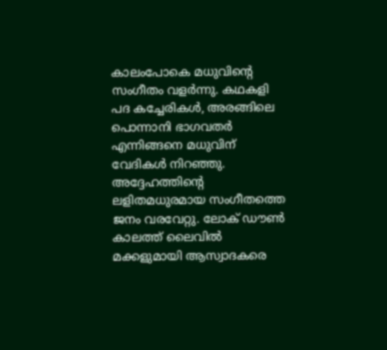കാലംപോകെ മധുവിന്റെ സംഗീതം വളര്‍ന്നു. കഥകളി പദ കച്ചേരികള്‍, അരങ്ങിലെ പൊന്നാനി ഭാഗവതര്‍ എന്നിങ്ങനെ മധുവിന് വേദികള്‍ നിറഞ്ഞു. അദ്ദേഹത്തിന്റെ ലളിതമധുരമായ സംഗീതത്തെ ജനം വരവേറ്റു. ലോക് ഡൗണ്‍ കാലത്ത് ലൈവില്‍ മക്കളുമായി ആസ്വാദകരെ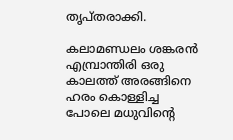തൃപ്തരാക്കി.

കലാമണ്ഡലം ശങ്കരന്‍ എമ്പ്രാന്തിരി ഒരു കാലത്ത് അരങ്ങിനെ ഹരം കൊള്ളിച്ച പോലെ മധുവിന്റെ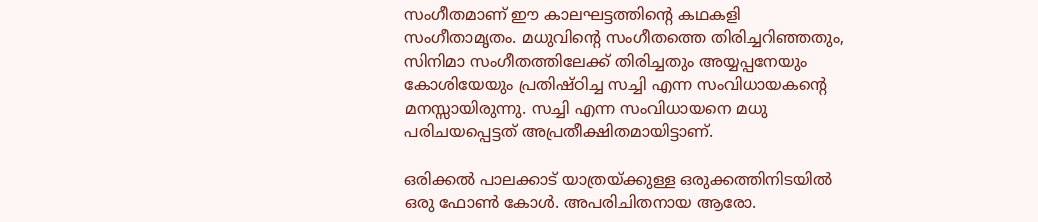സംഗീതമാണ് ഈ കാലഘട്ടത്തിന്റെ കഥകളി സംഗീതാമൃതം. മധുവിന്റെ സംഗീതത്തെ തിരിച്ചറിഞ്ഞതും, സിനിമാ സംഗീതത്തിലേക്ക് തിരിച്ചതും അയ്യപ്പനേയും കോശിയേയും പ്രതിഷ്ഠിച്ച സച്ചി എന്ന സംവിധായകന്റെ മനസ്സായിരുന്നു. സച്ചി എന്ന സംവിധായനെ മധു പരിചയപ്പെട്ടത് അപ്രതീക്ഷിതമായിട്ടാണ്.

ഒരിക്കല്‍ പാലക്കാട് യാത്രയ്‌ക്കുള്ള ഒരുക്കത്തിനിടയില്‍ ഒരു ഫോണ്‍ കോള്‍. അപരിചിതനായ ആരോ.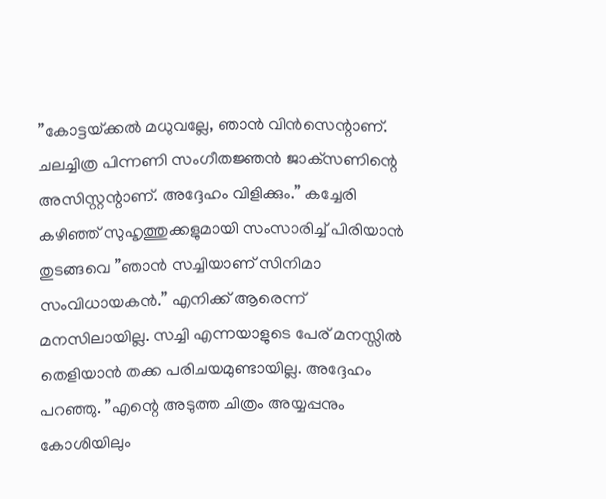”കോട്ടയ്‌ക്കല്‍ മധുവല്ലേ, ഞാന്‍ വിന്‍സെന്റാണ്. ചലച്ചിത്ര പിന്നണി സംഗീതജ്ഞന്‍ ജാക്‌സണിന്റെ അസിസ്റ്റന്റാണ്. അദ്ദേഹം വിളിക്കും.” കച്ചേരി കഴിഞ്ഞ് സുഹൃത്തുക്കളുമായി സംസാരിച്ച് പിരിയാന്‍ തുടങ്ങവെ ”ഞാന്‍ സച്ചിയാണ് സിനിമാ സംവിധായകന്‍.” എനിക്ക് ആരെന്ന് മനസിലായില്ല. സച്ചി എന്നയാളുടെ പേര് മനസ്സില്‍ തെളിയാന്‍ തക്ക പരിചയമുണ്ടായില്ല. അദ്ദേഹം പറഞ്ഞു. ”എന്റെ അടുത്ത ചിത്രം അയ്യപ്പനും കോശിയിലും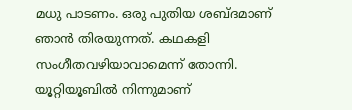മധു പാടണം. ഒരു പുതിയ ശബ്ദമാണ് ഞാന്‍ തിരയുന്നത്. കഥകളി സംഗീതവഴിയാവാമെന്ന് തോന്നി. യൂറ്റിയൂബില്‍ നിന്നുമാണ്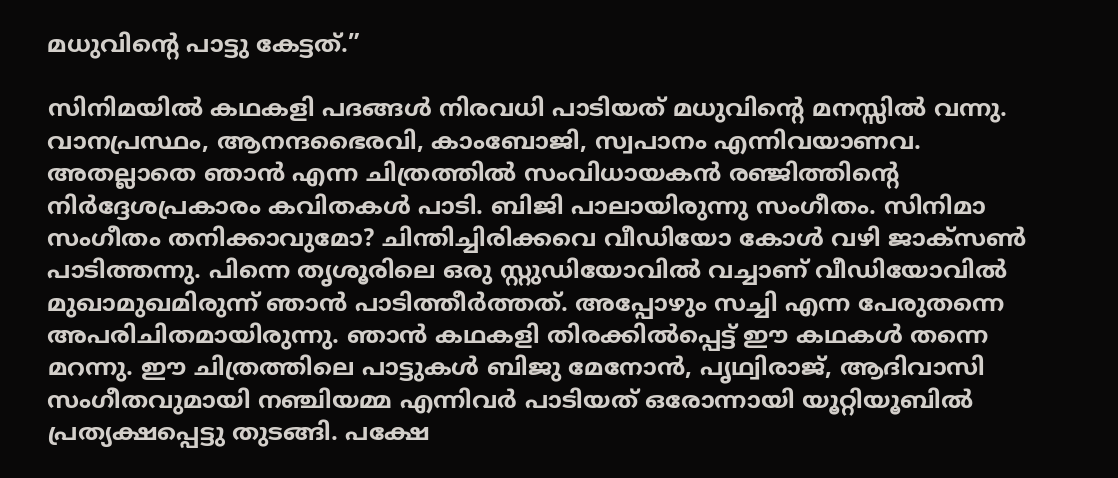മധുവിന്റെ പാട്ടു കേട്ടത്.”

സിനിമയില്‍ കഥകളി പദങ്ങള്‍ നിരവധി പാടിയത് മധുവിന്റെ മനസ്സില്‍ വന്നു. വാനപ്രസ്ഥം, ആനന്ദഭൈരവി, കാംബോജി, സ്വപാനം എന്നിവയാണവ. അതല്ലാതെ ഞാന്‍ എന്ന ചിത്രത്തില്‍ സംവിധായകന്‍ രഞ്ജിത്തിന്റെ നിര്‍ദ്ദേശപ്രകാരം കവിതകള്‍ പാടി. ബിജി പാലായിരുന്നു സംഗീതം. സിനിമാ സംഗീതം തനിക്കാവുമോ? ചിന്തിച്ചിരിക്കവെ വീഡിയോ കോള്‍ വഴി ജാക്‌സണ്‍ പാടിത്തന്നു. പിന്നെ തൃശൂരിലെ ഒരു സ്റ്റുഡിയോവില്‍ വച്ചാണ് വീഡിയോവില്‍ മുഖാമുഖമിരുന്ന് ഞാന്‍ പാടിത്തീര്‍ത്തത്. അപ്പോഴും സച്ചി എന്ന പേരുതന്നെ അപരിചിതമായിരുന്നു. ഞാന്‍ കഥകളി തിരക്കില്‍പ്പെട്ട് ഈ കഥകള്‍ തന്നെ മറന്നു. ഈ ചിത്രത്തിലെ പാട്ടുകള്‍ ബിജു മേനോന്‍, പൃഥ്വിരാജ്, ആദിവാസി സംഗീതവുമായി നഞ്ചിയമ്മ എന്നിവര്‍ പാടിയത് ഒരോന്നായി യൂറ്റിയൂബില്‍ പ്രത്യക്ഷപ്പെട്ടു തുടങ്ങി. പക്ഷേ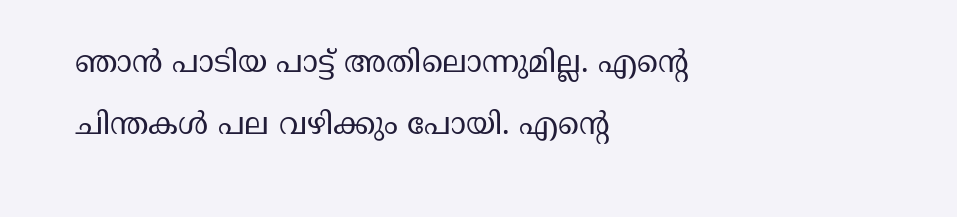ഞാന്‍ പാടിയ പാട്ട് അതിലൊന്നുമില്ല. എന്റെ ചിന്തകള്‍ പല വഴിക്കും പോയി. എന്റെ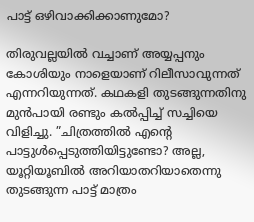പാട്ട് ഒഴിവാക്കിക്കാണുമോ?

തിരുവല്ലയില്‍ വച്ചാണ് അയ്യപ്പനും കോശിയും നാളെയാണ് റിലീസാവുന്നത് എന്നറിയുന്നത്. കഥകളി തുടങ്ങുന്നതിനു മുന്‍പായി രണ്ടും കല്‍പ്പിച്ച് സച്ചിയെ വിളിച്ചു. ”ചിത്രത്തില്‍ എന്റെ പാട്ടുള്‍പ്പെടുത്തിയിട്ടുണ്ടോ? അല്ല, യൂറ്റിയൂബില്‍ അറിയാതറിയാതെന്നു തുടങ്ങുന്ന പാട്ട് മാത്രം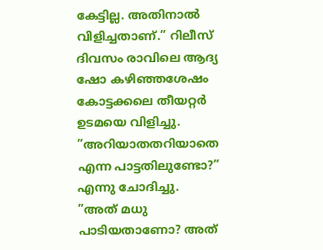കേട്ടില്ല. അതിനാല്‍ വിളിച്ചതാണ്.” റിലീസ് ദിവസം രാവിലെ ആദ്യ ഷോ കഴിഞ്ഞശേഷം കോട്ടക്കലെ തീയറ്റര്‍ ഉടമയെ വിളിച്ചു. ”അറിയാതതറിയാതെ എന്ന പാട്ടതിലുണ്ടോ?” എന്നു ചോദിച്ചു. ”അത് മധു പാടിയതാണോ? അത്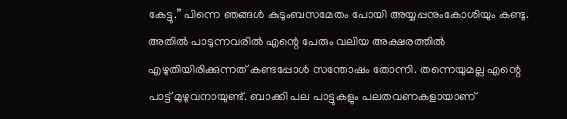കേട്ടു.” പിന്നെ ഞങ്ങള്‍ കുടുംബസമേതം പോയി അയ്യപ്പനുംകോശിയും കണ്ടു. അതില്‍ പാടുന്നവരില്‍ എന്റെ പേരും വലിയ അക്ഷരത്തില്‍ എഴുതിയിരിക്കുന്നത് കണ്ടപ്പോള്‍ സന്തോഷം തോന്നി. തന്നെയുമല്ല എന്റെ പാട്ട് മുഴുവനായുണ്ട്. ബാക്കി പല പാട്ടുകളും പലതവണകളായാണ്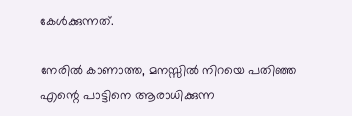കേള്‍ക്കുന്നത്.

നേരില്‍ കാണാത്ത, മനസ്സില്‍ നിറയെ പതിഞ്ഞ എന്റെ പാട്ടിനെ ആരാധിക്കുന്ന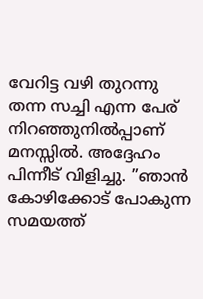വേറിട്ട വഴി തുറന്നു തന്ന സച്ചി എന്ന പേര് നിറഞ്ഞുനില്‍പ്പാണ് മനസ്സില്‍. അദ്ദേഹം പിന്നീട് വിളിച്ചു. ”ഞാന്‍ കോഴിക്കോട് പോകുന്ന സമയത്ത്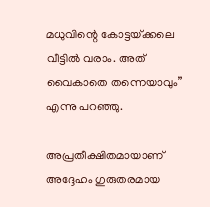മധുവിന്റെ കോട്ടയ്‌ക്കലെ വീട്ടില്‍ വരാം. അത് വൈകാതെ തന്നെയാവും” എന്നു പറഞ്ഞു.

അപ്രതീക്ഷിതമായാണ് അദ്ദേഹം ഗുരുതരമായ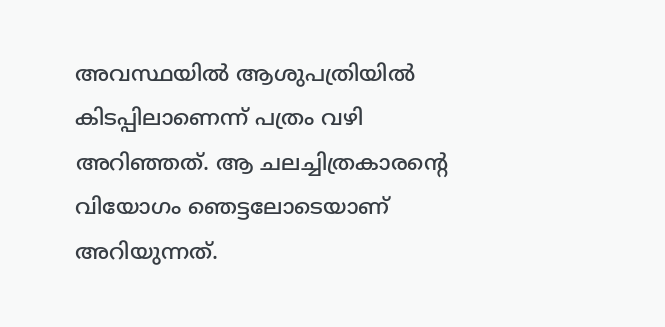അവസ്ഥയില്‍ ആശുപത്രിയില്‍ കിടപ്പിലാണെന്ന് പത്രം വഴി അറിഞ്ഞത്. ആ ചലച്ചിത്രകാരന്റെ വിയോഗം ഞെട്ടലോടെയാണ് അറിയുന്നത്.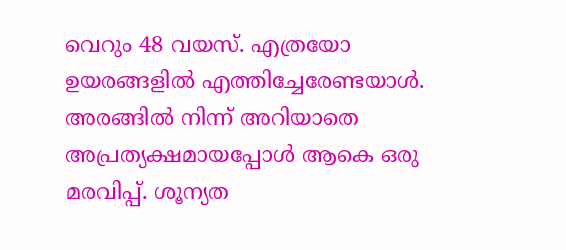വെറും 48 വയസ്. എത്രയോ ഉയരങ്ങളില്‍ എത്തിച്ചേരേണ്ടയാള്‍. അരങ്ങില്‍ നിന്ന് അറിയാതെ അപ്രത്യക്ഷമായപ്പോള്‍ ആകെ ഒരു മരവിപ്പ്. ശൂന്യത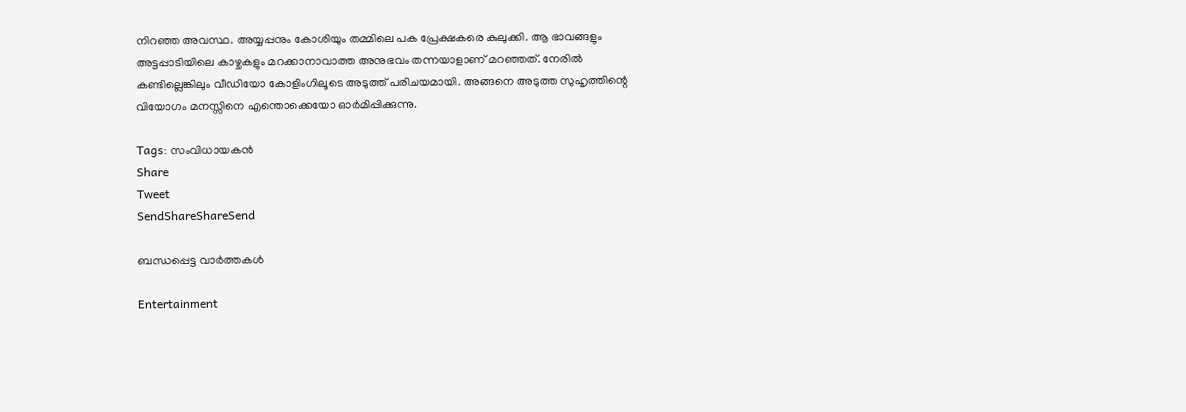നിറഞ്ഞ അവസ്ഥ. അയ്യപ്പനും കോശിയും തമ്മിലെ പക പ്രേക്ഷകരെ കുലുക്കി. ആ ഭാവങ്ങളും അട്ടപ്പാടിയിലെ കാഴ്ചകളും മറക്കാനാവാത്ത അനുഭവം തന്നയാളാണ് മറഞ്ഞത്. നേരില്‍ കണ്ടില്ലെങ്കിലും വീഡിയോ കോളിംഗിലൂടെ അടുത്ത് പരിചയമായി. അങ്ങനെ അടുത്ത സുഹൃത്തിന്റെ വിയോഗം മനസ്സിനെ എന്തൊക്കെയോ ഓര്‍മിപ്പിക്കുന്നു.

Tags: സംവിധായകന്‍
Share
Tweet
SendShareShareSend

ബന്ധപ്പെട്ട വാര്‍ത്തകള്‍

Entertainment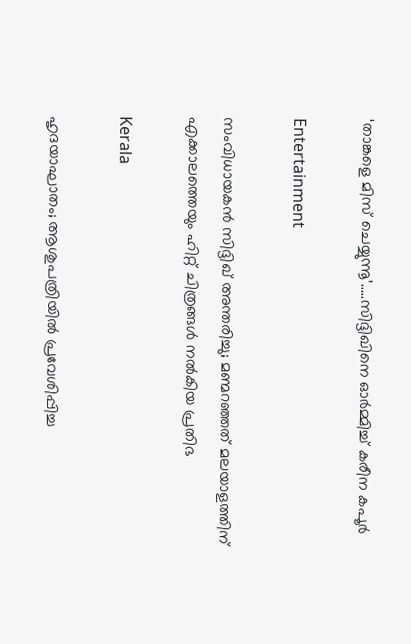‘താങ്കളെ മിസ് ചെയ്യുന്നൂ’…..സിദ്ദിഖിനെ ഓര്‍മ്മിച്ച് കരീന കപൂര്‍

Entertainment

സംവിധായകന്‍ സിദ്ദിഖ് അന്തരിച്ചു; മണ്മറഞ്ഞത് മലയാളത്തിന് എക്കാലത്തെയും ഹിറ്റ് ചിത്രങ്ങള്‍ നല്‍കിയ പ്രതിഭ

Kerala

ഹൃദയാഘാതം; ആശുപത്രിയില്‍ പ്രവേശിപ്പിച്ച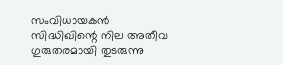സംവിധായകന്‍ സിദ്ധിഖിന്റെ നില അതീവ ഗുരുതരമായി തുടരുന്നു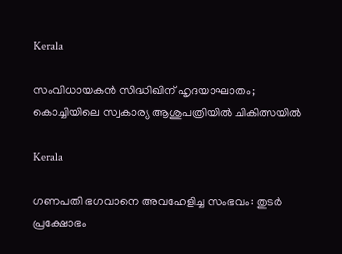Kerala

സംവിധായകന്‍ സിദ്ധിഖിന് ഹൃദയാഘാതം; കൊച്ചിയിലെ സ്വകാര്യ ആശുപത്രിയില്‍ ചികിത്സയില്‍

Kerala

ഗണപതി ഭഗവാനെ അവഹേളിച്ച സംഭവം: തുടര്‍ പ്രക്ഷോഭം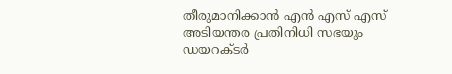തീരുമാനിക്കാന്‍ എന്‍ എസ് എസ് അടിയന്തര പ്രതിനിധി സഭയും ഡയറക്ടര്‍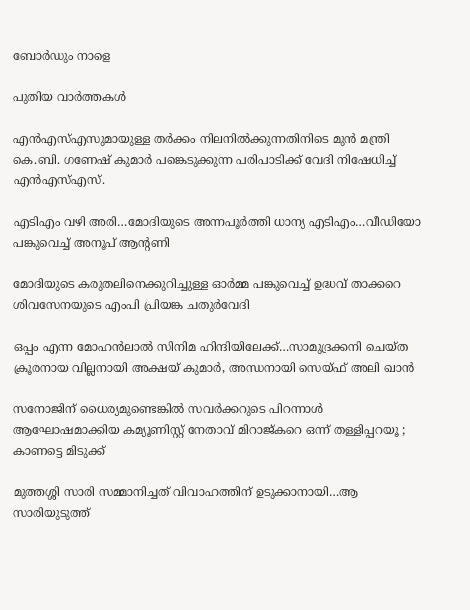ബോര്‍ഡും നാളെ

പുതിയ വാര്‍ത്തകള്‍

എൻഎസ്‌എസുമായുള്ള തർക്കം നിലനില്‍ക്കുന്നതിനിടെ മുൻ മന്ത്രി കെ.ബി. ഗണേഷ് കുമാർ പങ്കെടുക്കുന്ന പരിപാടിക്ക് വേദി നിഷേധിച്ച്‌ എൻഎസ്‌എസ്.

എടിഎം വഴി അരി…മോദിയുടെ അന്നപൂര്‍ത്തി ധാന്യ എടിഎം…വീഡിയോ പങ്കുവെച്ച് അനൂപ് ആന്‍റണി

മോദിയുടെ കരുതലിനെക്കുറിച്ചുള്ള ഓര്‍മ്മ പങ്കുവെച്ച് ഉദ്ധവ് താക്കറെ ശിവസേനയുടെ എംപി പ്രിയങ്ക ചതുര്‍വേദി

ഒപ്പം എന്ന മോഹന്‍ലാല്‍ സിനിമ ഹിന്ദിയിലേക്ക്…സാമുദ്രക്കനി ചെയ്ത ക്രൂരനായ വില്ലനായി അക്ഷയ് കുമാര്‍, അന്ധനായി സെയ്ഫ് അലി ഖാന്‍

സനോജിന് ധൈര്യമുണ്ടെങ്കിൽ സവർക്കറുടെ പിറന്നാൾ ആഘോഷമാക്കിയ കമ്യൂണിസ്റ്റ് നേതാവ് മിറാജ്കറെ ഒന്ന് തള്ളിപ്പറയൂ ; കാണട്ടെ മിടുക്ക്

മുത്തശ്ശി സാരി സമ്മാനിച്ചത് വിവാഹത്തിന് ഉടുക്കാനായി…ആ സാരിയുടുത്ത്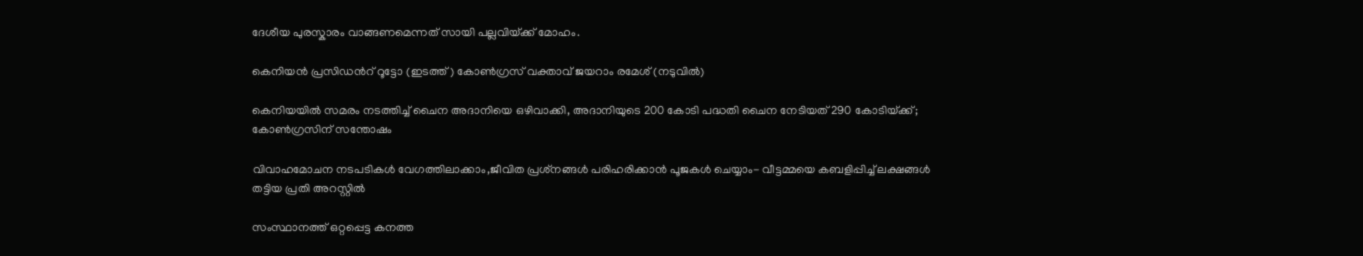ദേശീയ പുരസ്കാരം വാങ്ങണമെന്നത് സായി പല്ലവിയ്‌ക്ക് മോഹം.

കെനിയന്‍ പ്രസിഡന്‍റ് റൂട്ടോ (ഇടത്ത്) കോണ്‍ഗ്രസ് വക്താവ് ജയറാം രമേശ് (നടുവില്‍)

കെനിയയില്‍ സമരം നടത്തിച്ച് ചൈന അദാനിയെ ഒഴിവാക്കി, അദാനിയുടെ 200 കോടി പദ്ധതി ചൈന നേടിയത് 290 കോടിയ്‌ക്ക്; കോണ്‍ഗ്രസിന് സന്തോഷം

വിവാഹമോചന നടപടികള്‍ വേഗത്തിലാക്കാം,ജീവിത പ്രശ്‌നങ്ങള്‍ പരിഹരിക്കാന്‍ പൂജകള്‍ ചെയ്യാം- വീട്ടമ്മയെ കബളിപ്പിച്ച് ലക്ഷങ്ങള്‍ തട്ടിയ പ്രതി അറസ്റ്റില്‍

സംസ്ഥാനത്ത് ഒറ്റപ്പെട്ട കനത്ത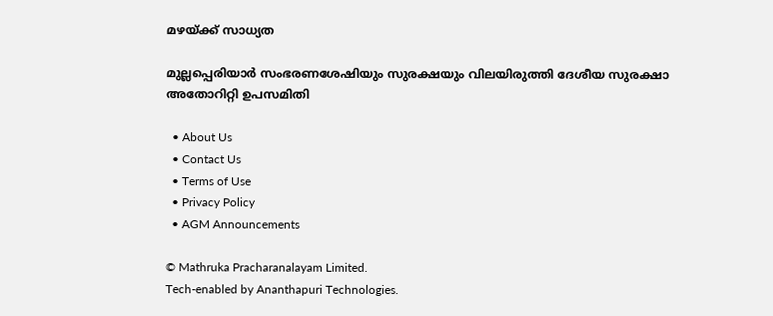മഴയ്‌ക്ക് സാധ്യത

മുല്ലപ്പെരിയാര്‍ സംഭരണശേഷിയും സുരക്ഷയും വിലയിരുത്തി ദേശീയ സുരക്ഷാ അതോറിറ്റി ഉപസമിതി

  • About Us
  • Contact Us
  • Terms of Use
  • Privacy Policy
  • AGM Announcements

© Mathruka Pracharanalayam Limited.
Tech-enabled by Ananthapuri Technologies.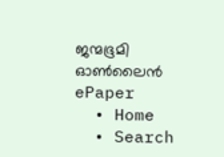ജന്മഭൂമി ഓണ്‍ലൈന്‍
ePaper
  • Home
  • Search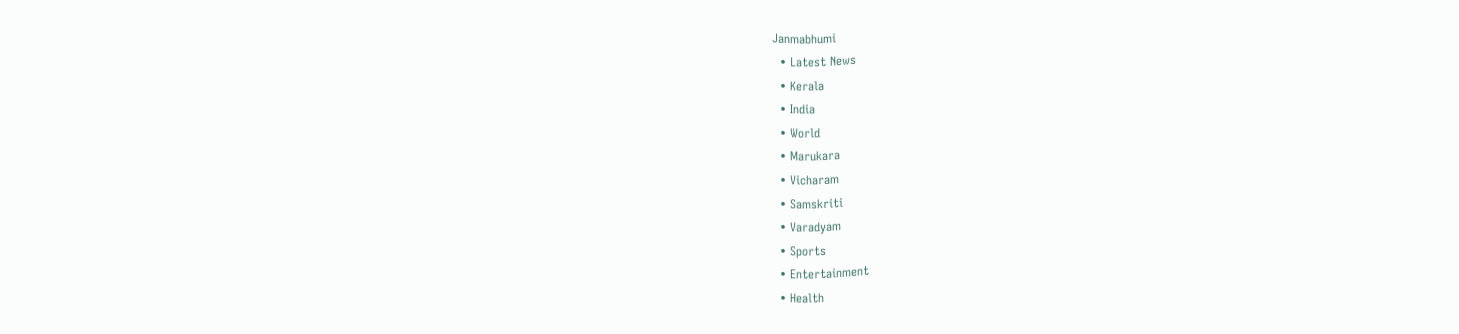Janmabhumi
  • Latest News
  • Kerala
  • India
  • World
  • Marukara
  • Vicharam
  • Samskriti
  • Varadyam
  • Sports
  • Entertainment
  • Health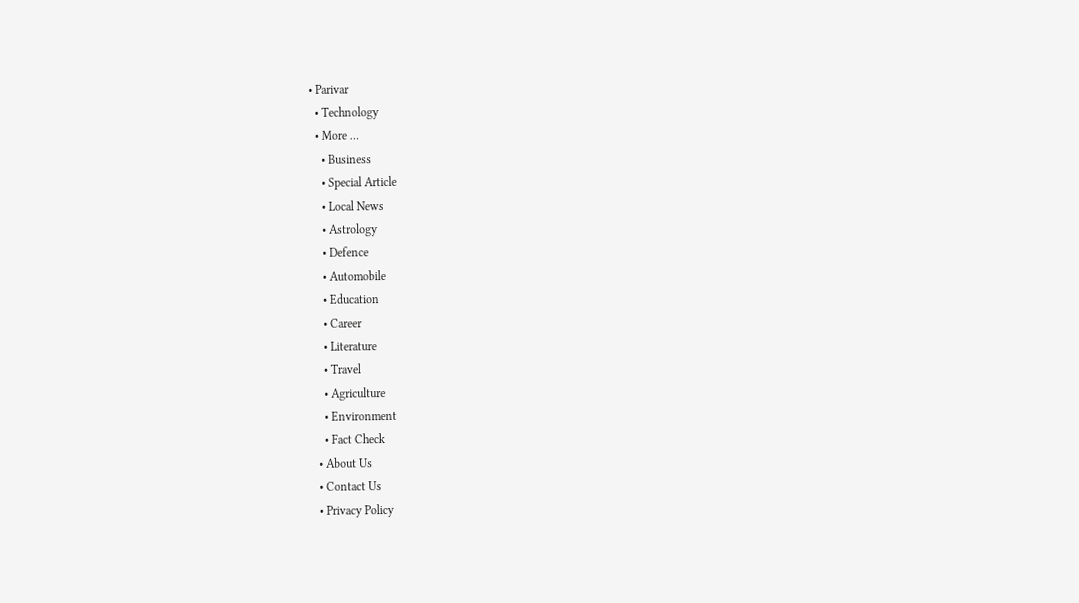• Parivar
  • Technology
  • More …
    • Business
    • Special Article
    • Local News
    • Astrology
    • Defence
    • Automobile
    • Education
    • Career
    • Literature
    • Travel
    • Agriculture
    • Environment
    • Fact Check
  • About Us
  • Contact Us
  • Privacy Policy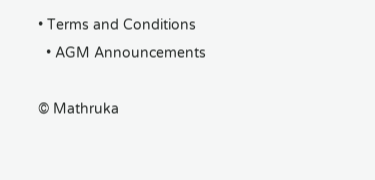• Terms and Conditions
  • AGM Announcements

© Mathruka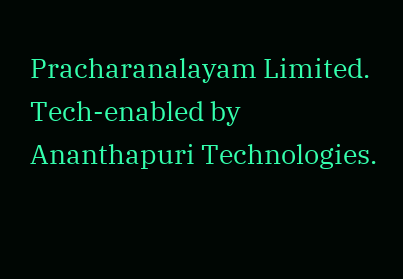Pracharanalayam Limited.
Tech-enabled by Ananthapuri Technologies.